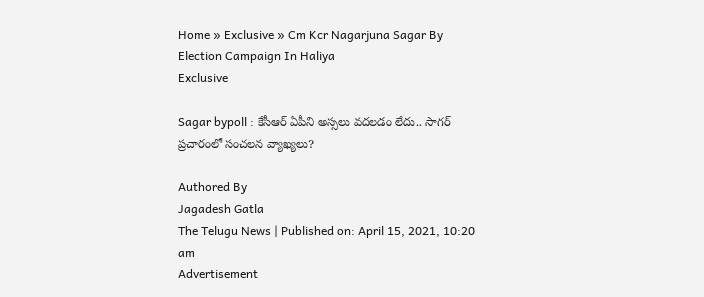Home » Exclusive » Cm Kcr Nagarjuna Sagar By Election Campaign In Haliya
Exclusive

Sagar bypoll : కేసీఆర్ ఏపీని అస్సలు వదలడం లేదు.. సాగర్ ప్రచారంలో సంచలన వ్యాఖ్యలు?

Authored By
Jagadesh Gatla
The Telugu News | Published on: April 15, 2021, 10:20 am
Advertisement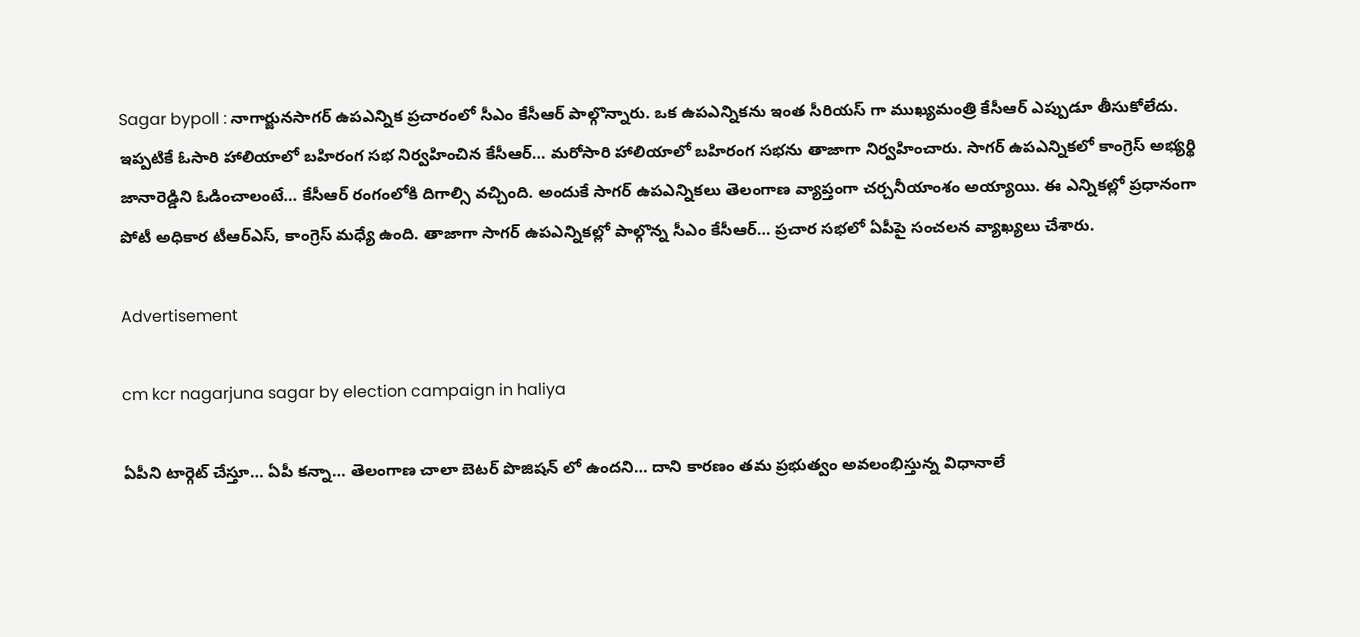Sagar bypoll : నాగార్జునసాగర్ ఉపఎన్నిక ప్రచారంలో సీఎం కేసీఆర్ పాల్గొన్నారు. ఒక ఉపఎన్నికను ఇంత సీరియస్ గా ముఖ్యమంత్రి కేసీఆర్ ఎప్పుడూ తీసుకోలేదు. ఇప్పటికే ఓసారి హాలియాలో బహిరంగ సభ నిర్వహించిన కేసీఆర్… మరోసారి హాలియాలో బహిరంగ సభను తాజాగా నిర్వహించారు. సాగర్ ఉపఎన్నికలో కాంగ్రెస్ అభ్యర్థి జానారెడ్డిని ఓడించాలంటే… కేసీఆర్ రంగంలోకి దిగాల్సి వచ్చింది. అందుకే సాగర్ ఉపఎన్నికలు తెలంగాణ వ్యాప్తంగా చర్చనీయాంశం అయ్యాయి. ఈ ఎన్నికల్లో ప్రధానంగా పోటీ అధికార టీఆర్ఎస్, కాంగ్రెస్ మధ్యే ఉంది. తాజాగా సాగర్ ఉపఎన్నికల్లో పాల్గొన్న సీఎం కేసీఆర్… ప్రచార సభలో ఏపీపై సంచలన వ్యాఖ్యలు చేశారు.

Advertisement

cm kcr nagarjuna sagar by election campaign in haliya

ఏపీని టార్గెట్ చేస్తూ… ఏపీ కన్నా… తెలంగాణ చాలా బెటర్ పొజిషన్ లో ఉందని… దాని కారణం తమ ప్రభుత్వం అవలంభిస్తున్న విధానాలే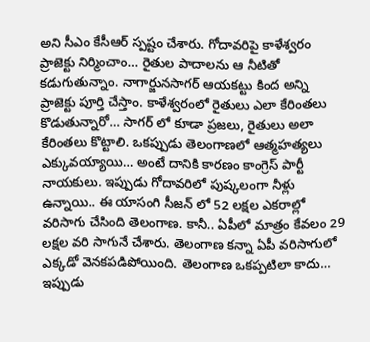అని సీఎం కేసీఆర్ స్పష్టం చేశారు. గోదావరిపై కాళేశ్వరం ప్రాజెక్టు నిర్మించాం… రైతుల పాదాలను ఆ నీటితో కడుగుతున్నాం. నాగార్జునసాగర్ ఆయకట్టు కింద అన్ని ప్రాజెక్టు పూర్తి చేస్తాం. కాళేశ్వరంలో రైతులు ఎలా కేరింతలు కొడుతున్నారో… సాగర్ లో కూడా ప్రజలు, రైతులు అలా కేరింతలు కొట్టాలి. ఒకప్పుడు తెలంగాణలో ఆత్మహత్యలు ఎక్కువయ్యాయి… అంటే దానికి కారణం కాంగ్రెస్ పార్టీ నాయకులు. ఇప్పుడు గోదావరిలో పుష్కలంగా నీళ్లు ఉన్నాయి.. ఈ యాసంగి సీజన్ లో 52 లక్షల ఎకరాల్లో వరిసాగు చేసింది తెలంగాణ. కానీ.. ఏపీలో మాత్రం కేవలం 29 లక్షల వరి సాగునే చేశారు. తెలంగాణ కన్నా ఏపీ వరిసాగులో ఎక్కడో వెనకపడిపోయింది. తెలంగాణ ఒకప్పటిలా కాదు… ఇప్పుడు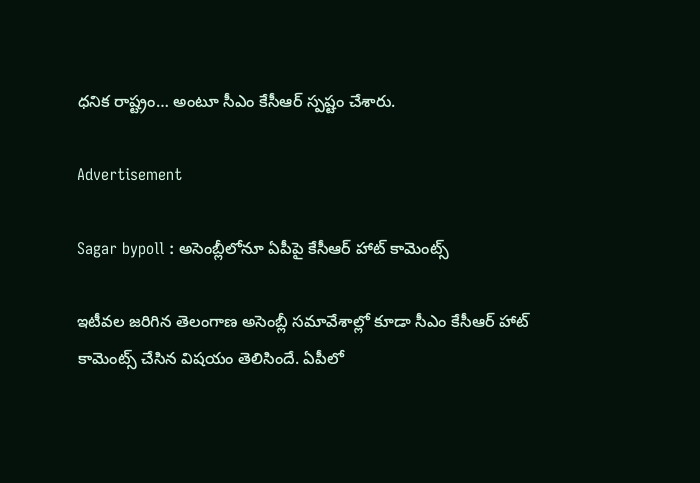ధనిక రాష్ట్రం… అంటూ సీఎం కేసీఆర్ స్పష్టం చేశారు.

Advertisement

Sagar bypoll : అసెంబ్లీలోనూ ఏపీపై కేసీఆర్ హాట్ కామెంట్స్

ఇటీవల జరిగిన తెలంగాణ అసెంబ్లీ సమావేశాల్లో కూడా సీఎం కేసీఆర్ హాట్ కామెంట్స్ చేసిన విషయం తెలిసిందే. ఏపీలో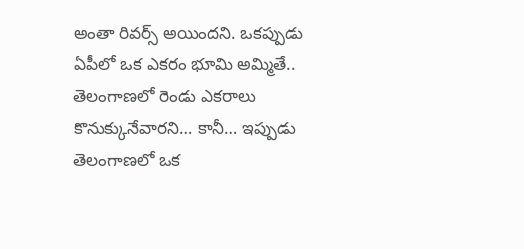అంతా రివర్స్ అయిందని. ఒకప్పుడు ఏపీలో ఒక ఎకరం భూమి అమ్మితే.. తెలంగాణలో రెండు ఎకరాలు కొనుక్కునేవారని… కానీ… ఇప్పుడు తెలంగాణలో ఒక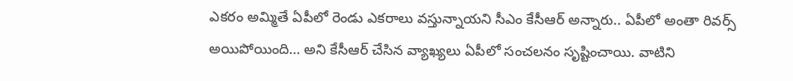ఎకరం అమ్మితే ఏపీలో రెండు ఎకరాలు వస్తున్నాయని సీఎం కేసీఆర్ అన్నారు.. ఏపీలో అంతా రివర్స్ అయిపోయింది… అని కేసీఆర్ చేసిన వ్యాఖ్యలు ఏపీలో సంచలనం సృష్టించాయి. వాటిని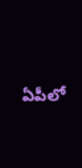ఏపీలో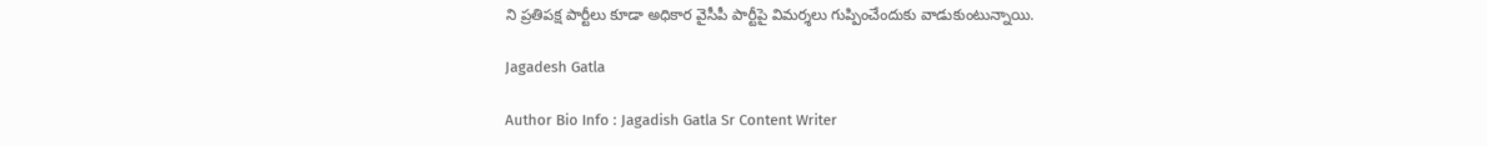ని ప్రతిపక్ష పార్టీలు కూడా అధికార వైసీపీ పార్టీపై విమర్శలు గుప్పించేందుకు వాడుకుంటున్నాయి.

Jagadesh Gatla

Author Bio Info : Jagadish Gatla Sr Content Writer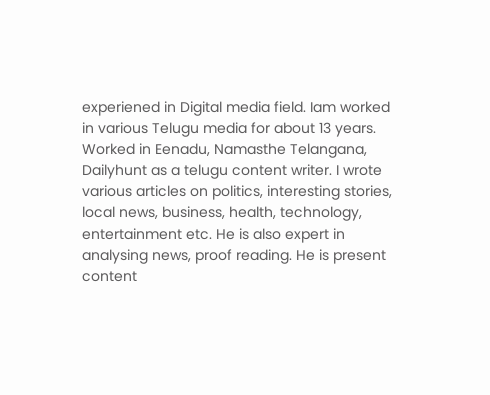experiened in Digital media field. Iam worked in various Telugu media for about 13 years. Worked in Eenadu, Namasthe Telangana, Dailyhunt as a telugu content writer. I wrote various articles on politics, interesting stories, local news, business, health, technology, entertainment etc. He is also expert in analysing news, proof reading. He is present content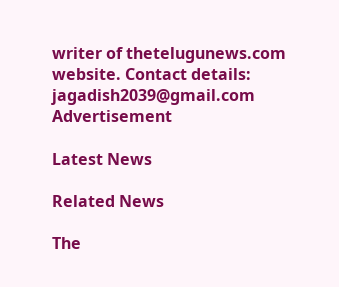writer of thetelugunews.com website. Contact details: jagadish2039@gmail.com
Advertisement

Latest News

Related News

The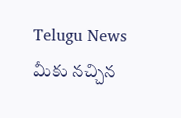Telugu News మీకు నచ్చిన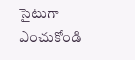సైటుగా ఎంచుకోండి